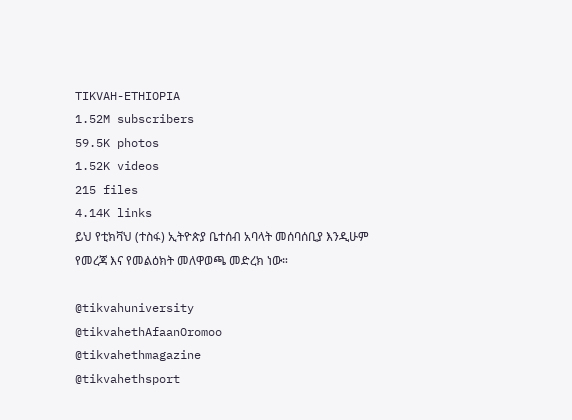TIKVAH-ETHIOPIA
1.52M subscribers
59.5K photos
1.52K videos
215 files
4.14K links
ይህ የቲክቫህ (ተስፋ) ኢትዮጵያ ቤተሰብ አባላት መሰባሰቢያ እንዲሁም የመረጃ እና የመልዕክት መለዋወጫ መድረክ ነው።

@tikvahuniversity
@tikvahethAfaanOromoo
@tikvahethmagazine
@tikvahethsport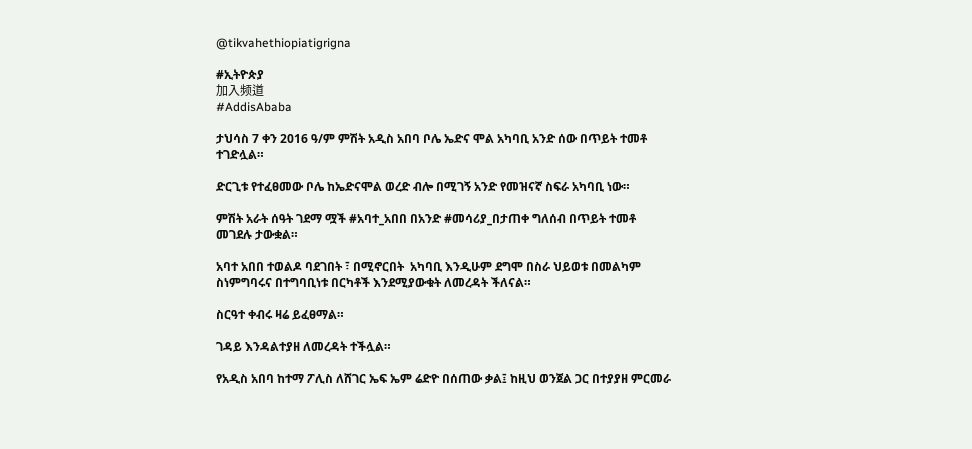@tikvahethiopiatigrigna

#ኢትዮጵያ
加入频道
#AddisAbaba

ታህሳስ 7 ቀን 2016 ዓ/ም ምሽት አዲስ አበባ ቦሌ ኤድና ሞል አካባቢ አንድ ሰው በጥይት ተመቶ ተገድሏል።

ድርጊቱ የተፈፀመው ቦሌ ከኤድናሞል ወረድ ብሎ በሚገኝ አንድ የመዝናኛ ስፍራ አካባቢ ነው።

ምሽት አራት ሰዓት ገደማ ሟች #አባተ_አበበ በአንድ #መሳሪያ_በታጠቀ ግለሰብ በጥይት ተመቶ መገደሉ ታውቋል።

አባተ አበበ ተወልዶ ባደገበት ፣ በሚኖርበት  አካባቢ እንዲሁም ደግሞ በስራ ህይወቱ በመልካም ስነምግባሩና በተግባቢነቱ በርካቶች እንደሚያውቁት ለመረዳት ችለናል።

ስርዓተ ቀብሩ ዛሬ ይፈፀማል።

ገዳይ እንዳልተያዘ ለመረዳት ተችሏል።

የአዲስ አበባ ከተማ ፖሊስ ለሸገር ኤፍ ኤም ሬድዮ በሰጠው ቃል፤ ከዚህ ወንጀል ጋር በተያያዘ ምርመራ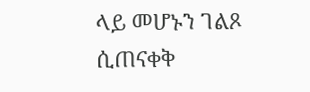ላይ መሆኑን ገልጾ ሲጠናቀቅ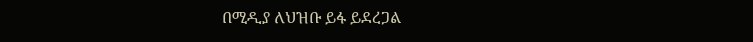በሚዲያ ለህዝቡ ይፋ ይደረጋል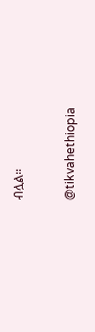ብሏል።

@tikvahethiopia